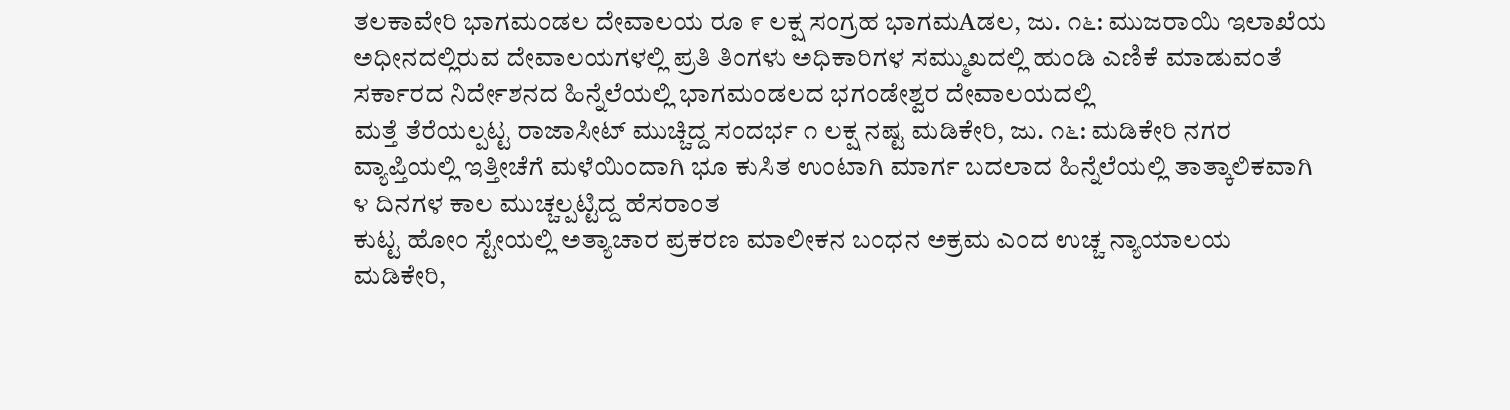ತಲಕಾವೇರಿ ಭಾಗಮಂಡಲ ದೇವಾಲಯ ರೂ ೯ ಲಕ್ಷ ಸಂಗ್ರಹ ಭಾಗಮAಡಲ, ಜು. ೧೬: ಮುಜರಾಯಿ ಇಲಾಖೆಯ ಅಧೀನದಲ್ಲಿರುವ ದೇವಾಲಯಗಳಲ್ಲಿ ಪ್ರತಿ ತಿಂಗಳು ಅಧಿಕಾರಿಗಳ ಸಮ್ಮುಖದಲ್ಲಿ ಹುಂಡಿ ಎಣಿಕೆ ಮಾಡುವಂತೆ ಸರ್ಕಾರದ ನಿರ್ದೇಶನದ ಹಿನ್ನೆಲೆಯಲ್ಲಿ ಭಾಗಮಂಡಲದ ಭಗಂಡೇಶ್ವರ ದೇವಾಲಯದಲ್ಲಿ
ಮತ್ತೆ ತೆರೆಯಲ್ಪಟ್ಟ ರಾಜಾಸೀಟ್ ಮುಚ್ಚಿದ್ದ ಸಂದರ್ಭ ೧ ಲಕ್ಷ ನಷ್ಟ ಮಡಿಕೇರಿ, ಜು. ೧೬: ಮಡಿಕೇರಿ ನಗರ ವ್ಯಾಪ್ತಿಯಲ್ಲಿ ಇತ್ತೀಚೆಗೆ ಮಳೆಯಿಂದಾಗಿ ಭೂ ಕುಸಿತ ಉಂಟಾಗಿ ಮಾರ್ಗ ಬದಲಾದ ಹಿನ್ನೆಲೆಯಲ್ಲಿ ತಾತ್ಕಾಲಿಕವಾಗಿ ೪ ದಿನಗಳ ಕಾಲ ಮುಚ್ಚಲ್ಪಟ್ಟಿದ್ದ ಹೆಸರಾಂತ
ಕುಟ್ಟ ಹೋಂ ಸ್ಟೇಯಲ್ಲಿ ಅತ್ಯಾಚಾರ ಪ್ರಕರಣ ಮಾಲೀಕನ ಬಂಧನ ಅಕ್ರಮ ಎಂದ ಉಚ್ಚ ನ್ಯಾಯಾಲಯ ಮಡಿಕೇರಿ,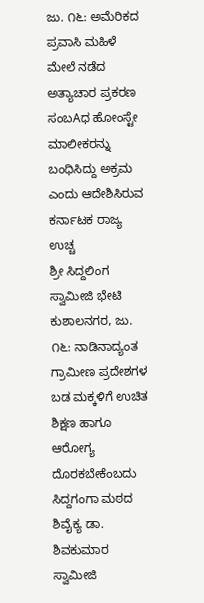ಜು. ೧೬: ಅಮೆರಿಕದ ಪ್ರವಾಸಿ ಮಹಿಳೆ ಮೇಲೆ ನಡೆದ ಅತ್ಯಾಚಾರ ಪ್ರಕರಣ ಸಂಬAಧ ಹೋಂಸ್ಟೇ ಮಾಲೀಕರನ್ನು ಬಂಧಿಸಿದ್ದು ಅಕ್ರಮ ಎಂದು ಆದೇಶಿಸಿರುವ ಕರ್ನಾಟಕ ರಾಜ್ಯ ಉಚ್ಚ
ಶ್ರೀ ಸಿದ್ದಲಿಂಗ ಸ್ವಾಮೀಜಿ ಭೇಟಿ ಕುಶಾಲನಗರ, ಜು. ೧೬: ನಾಡಿನಾದ್ಯಂತ ಗ್ರಾಮೀಣ ಪ್ರದೇಶಗಳ ಬಡ ಮಕ್ಕಳಿಗೆ ಉಚಿತ ಶಿಕ್ಷಣ ಹಾಗೂ ಆರೋಗ್ಯ ದೊರಕಬೇಕೆಂಬದು ಸಿದ್ದಗಂಗಾ ಮಠದ ಶಿವೈಕ್ಯ ಡಾ. ಶಿವಕುಮಾರ ಸ್ವಾಮೀಜಿ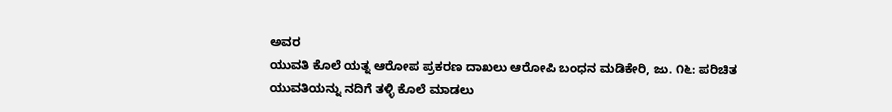ಅವರ
ಯುವತಿ ಕೊಲೆ ಯತ್ನ ಆರೋಪ ಪ್ರಕರಣ ದಾಖಲು ಆರೋಪಿ ಬಂಧನ ಮಡಿಕೇರಿ, ಜು. ೧೬: ಪರಿಚಿತ ಯುವತಿಯನ್ನು ನದಿಗೆ ತಳ್ಳಿ ಕೊಲೆ ಮಾಡಲು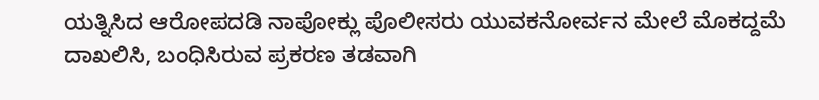ಯತ್ನಿಸಿದ ಆರೋಪದಡಿ ನಾಪೋಕ್ಲು ಪೊಲೀಸರು ಯುವಕನೋರ್ವನ ಮೇಲೆ ಮೊಕದ್ದಮೆ ದಾಖಲಿಸಿ, ಬಂಧಿಸಿರುವ ಪ್ರಕರಣ ತಡವಾಗಿ